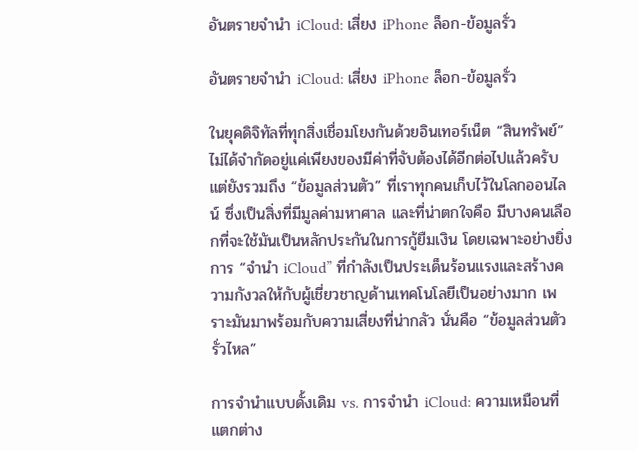อันตรายจำนำ iCloud: เสี่ยง iPhone ล็อก-ข้อมูลรั่ว

อันตรายจำนำ iCloud: เสี่ยง iPhone ล็อก-ข้อมูลรั่ว

ในยุคดิจิทัลที่ทุกสิ่งเชื่อมโยงกันด้วยอินเทอร์เน็ต “สินทรัพย์” ไม่ได้จำกัดอยู่แค่เพียงของมีค่าที่จับต้องได้อีกต่อไปแล้วครับ แต่ยังรวมถึง “ข้อมูลส่วนตัว” ที่เราทุกคนเก็บไว้ในโลกออนไลน์ ซึ่งเป็นสิ่งที่มีมูลค่ามหาศาล และที่น่าตกใจคือ มีบางคนเลือกที่จะใช้มันเป็นหลักประกันในการกู้ยืมเงิน โดยเฉพาะอย่างยิ่งการ “จำนำ iCloud” ที่กำลังเป็นประเด็นร้อนแรงและสร้างความกังวลให้กับผู้เชี่ยวชาญด้านเทคโนโลยีเป็นอย่างมาก เพราะมันมาพร้อมกับความเสี่ยงที่น่ากลัว นั่นคือ “ข้อมูลส่วนตัวรั่วไหล”

การจำนำแบบดั้งเดิม vs. การจำนำ iCloud: ความเหมือนที่แตกต่าง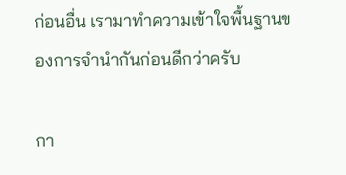ก่อนอื่น เรามาทำความเข้าใจพื้นฐานของการจำนำกันก่อนดีกว่าครับ

กา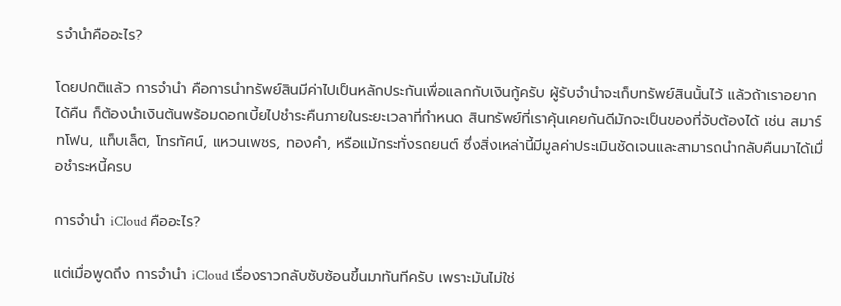รจำนำคืออะไร?

โดยปกติแล้ว การจำนำ คือการนำทรัพย์สินมีค่าไปเป็นหลักประกันเพื่อแลกกับเงินกู้ครับ ผู้รับจำนำจะเก็บทรัพย์สินนั้นไว้ แล้วถ้าเราอยากได้คืน ก็ต้องนำเงินต้นพร้อมดอกเบี้ยไปชำระคืนภายในระยะเวลาที่กำหนด สินทรัพย์ที่เราคุ้นเคยกันดีมักจะเป็นของที่จับต้องได้ เช่น สมาร์ทโฟน, แท็บเล็ต, โทรทัศน์, แหวนเพชร, ทองคำ, หรือแม้กระทั่งรถยนต์ ซึ่งสิ่งเหล่านี้มีมูลค่าประเมินชัดเจนและสามารถนำกลับคืนมาได้เมื่อชำระหนี้ครบ

การจำนำ iCloud คืออะไร?

แต่เมื่อพูดถึง การจำนำ iCloud เรื่องราวกลับซับซ้อนขึ้นมาทันทีครับ เพราะมันไม่ใช่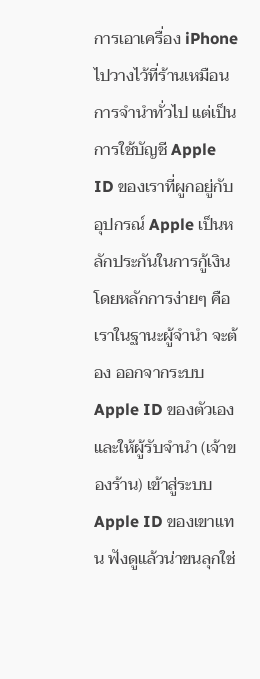การเอาเครื่อง iPhone ไปวางไว้ที่ร้านเหมือนการจำนำทั่วไป แต่เป็นการใช้บัญชี Apple ID ของเราที่ผูกอยู่กับอุปกรณ์ Apple เป็นหลักประกันในการกู้เงิน โดยหลักการง่ายๆ คือ เราในฐานะผู้จำนำ จะต้อง ออกจากระบบ Apple ID ของตัวเอง และให้ผู้รับจำนำ (เจ้าของร้าน) เข้าสู่ระบบ Apple ID ของเขาแทน ฟังดูแล้วน่าขนลุกใช่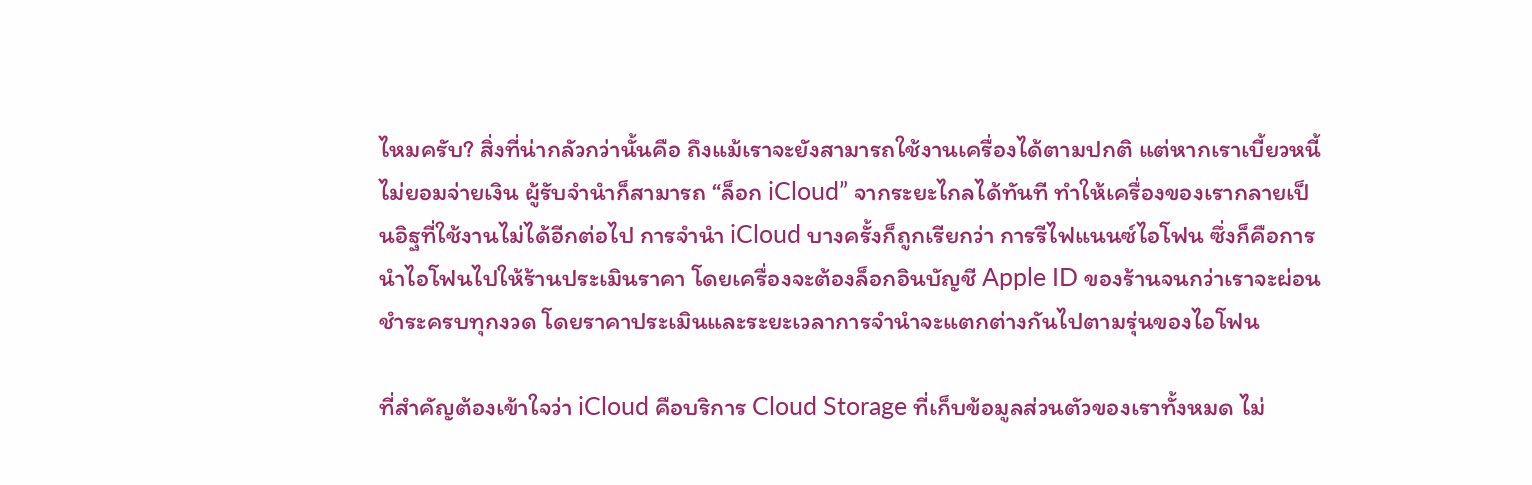ไหมครับ? สิ่งที่น่ากลัวกว่านั้นคือ ถึงแม้เราจะยังสามารถใช้งานเครื่องได้ตามปกติ แต่หากเราเบี้ยวหนี้ ไม่ยอมจ่ายเงิน ผู้รับจำนำก็สามารถ “ล็อก iCloud” จากระยะไกลได้ทันที ทำให้เครื่องของเรากลายเป็นอิฐที่ใช้งานไม่ได้อีกต่อไป การจำนำ iCloud บางครั้งก็ถูกเรียกว่า การรีไฟแนนซ์ไอโฟน ซึ่งก็คือการนำไอโฟนไปให้ร้านประเมินราคา โดยเครื่องจะต้องล็อกอินบัญชี Apple ID ของร้านจนกว่าเราจะผ่อนชำระครบทุกงวด โดยราคาประเมินและระยะเวลาการจำนำจะแตกต่างกันไปตามรุ่นของไอโฟน

ที่สำคัญต้องเข้าใจว่า iCloud คือบริการ Cloud Storage ที่เก็บข้อมูลส่วนตัวของเราทั้งหมด ไม่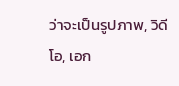ว่าจะเป็นรูปภาพ, วิดีโอ, เอก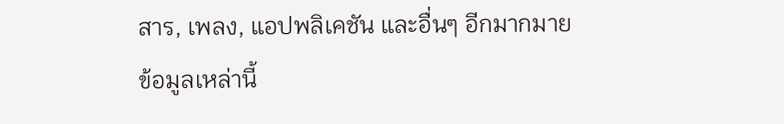สาร, เพลง, แอปพลิเคชัน และอื่นๆ อีกมากมาย ข้อมูลเหล่านี้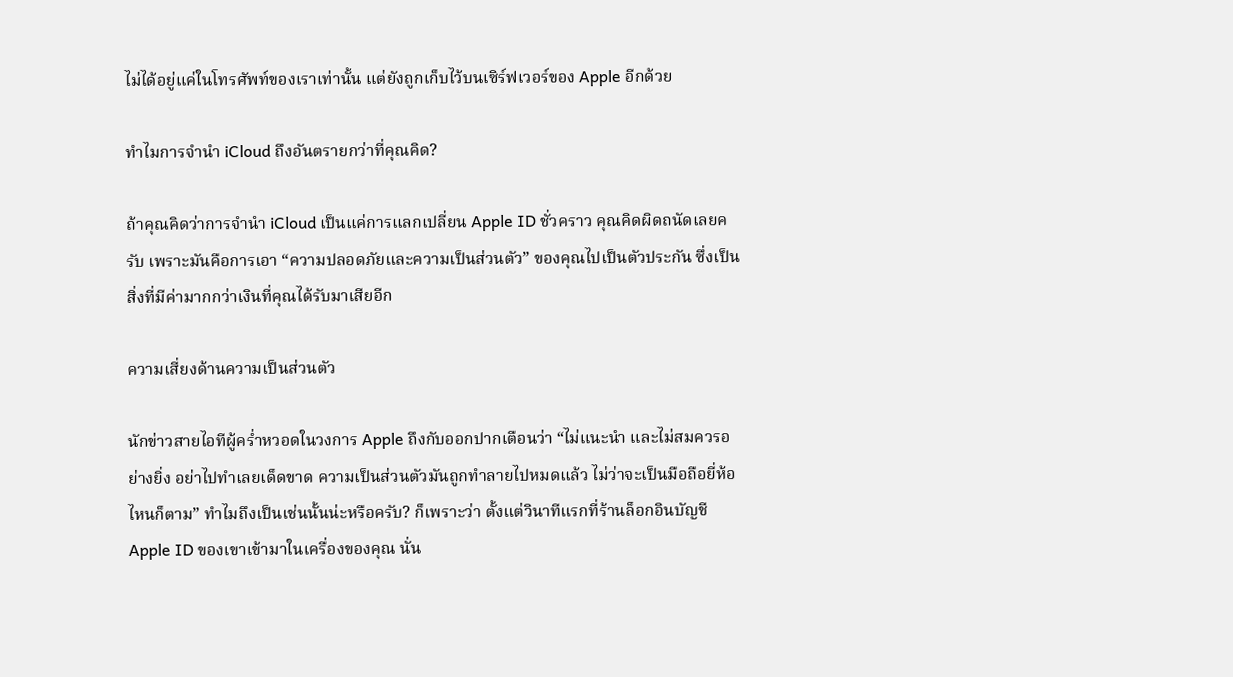ไม่ได้อยู่แค่ในโทรศัพท์ของเราเท่านั้น แต่ยังถูกเก็บไว้บนเซิร์ฟเวอร์ของ Apple อีกด้วย

ทำไมการจำนำ iCloud ถึงอันตรายกว่าที่คุณคิด?

ถ้าคุณคิดว่าการจำนำ iCloud เป็นแค่การแลกเปลี่ยน Apple ID ชั่วคราว คุณคิดผิดถนัดเลยครับ เพราะมันคือการเอา “ความปลอดภัยและความเป็นส่วนตัว” ของคุณไปเป็นตัวประกัน ซึ่งเป็นสิ่งที่มีค่ามากกว่าเงินที่คุณได้รับมาเสียอีก

ความเสี่ยงด้านความเป็นส่วนตัว

นักข่าวสายไอทีผู้คร่ำหวอดในวงการ Apple ถึงกับออกปากเตือนว่า “ไม่แนะนำ และไม่สมควรอย่างยิ่ง อย่าไปทำเลยเด็ดขาด ความเป็นส่วนตัวมันถูกทำลายไปหมดแล้ว ไม่ว่าจะเป็นมือถือยี่ห้อไหนก็ตาม” ทำไมถึงเป็นเช่นนั้นน่ะหรือครับ? ก็เพราะว่า ตั้งแต่วินาทีแรกที่ร้านล็อกอินบัญชี Apple ID ของเขาเข้ามาในเครื่องของคุณ นั่น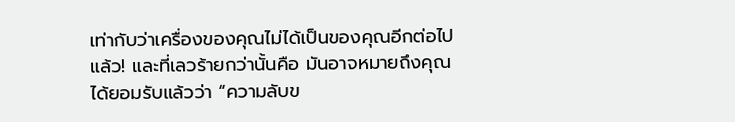เท่ากับว่าเครื่องของคุณไม่ได้เป็นของคุณอีกต่อไปแล้ว! และที่เลวร้ายกว่านั้นคือ มันอาจหมายถึงคุณได้ยอมรับแล้วว่า “ความลับข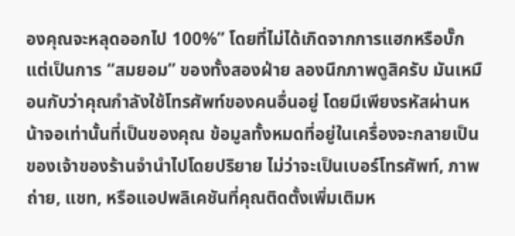องคุณจะหลุดออกไป 100%” โดยที่ไม่ได้เกิดจากการแฮกหรือบั๊ก แต่เป็นการ “สมยอม” ของทั้งสองฝ่าย ลองนึกภาพดูสิครับ มันเหมือนกับว่าคุณกำลังใช้โทรศัพท์ของคนอื่นอยู่ โดยมีเพียงรหัสผ่านหน้าจอเท่านั้นที่เป็นของคุณ ข้อมูลทั้งหมดที่อยู่ในเครื่องจะกลายเป็นของเจ้าของร้านจำนำไปโดยปริยาย ไม่ว่าจะเป็นเบอร์โทรศัพท์, ภาพถ่าย, แชท, หรือแอปพลิเคชันที่คุณติดตั้งเพิ่มเติมห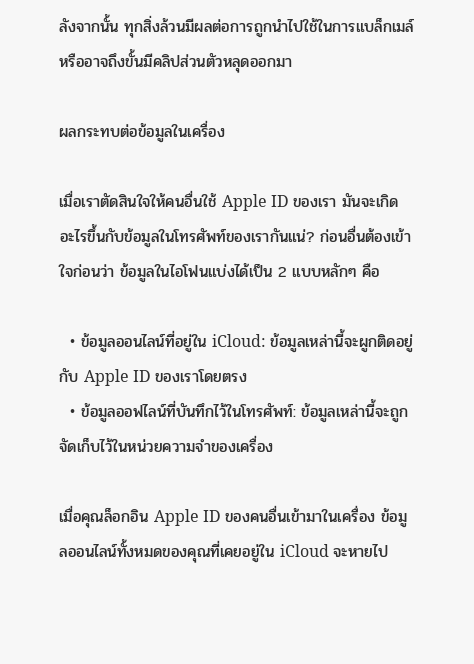ลังจากนั้น ทุกสิ่งล้วนมีผลต่อการถูกนำไปใช้ในการแบล็กเมล์ หรืออาจถึงขั้นมีคลิปส่วนตัวหลุดออกมา

ผลกระทบต่อข้อมูลในเครื่อง

เมื่อเราตัดสินใจให้คนอื่นใช้ Apple ID ของเรา มันจะเกิดอะไรขึ้นกับข้อมูลในโทรศัพท์ของเรากันแน่? ก่อนอื่นต้องเข้าใจก่อนว่า ข้อมูลในไอโฟนแบ่งได้เป็น 2 แบบหลักๆ คือ

  • ข้อมูลออนไลน์ที่อยู่ใน iCloud: ข้อมูลเหล่านี้จะผูกติดอยู่กับ Apple ID ของเราโดยตรง
  • ข้อมูลออฟไลน์ที่บันทึกไว้ในโทรศัพท์: ข้อมูลเหล่านี้จะถูกจัดเก็บไว้ในหน่วยความจำของเครื่อง

เมื่อคุณล็อกอิน Apple ID ของคนอื่นเข้ามาในเครื่อง ข้อมูลออนไลน์ทั้งหมดของคุณที่เคยอยู่ใน iCloud จะหายไป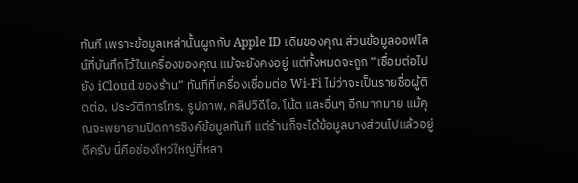ทันที เพราะข้อมูลเหล่านั้นผูกกับ Apple ID เดิมของคุณ ส่วนข้อมูลออฟไลน์ที่บันทึกไว้ในเครื่องของคุณ แม้จะยังคงอยู่ แต่ทั้งหมดจะถูก “เชื่อมต่อไปยัง iCloud ของร้าน” ทันทีที่เครื่องเชื่อมต่อ Wi-Fi ไม่ว่าจะเป็นรายชื่อผู้ติดต่อ, ประวัติการโทร, รูปภาพ, คลิปวิดีโอ, โน้ต และอื่นๆ อีกมากมาย แม้คุณจะพยายามปิดการซิงค์ข้อมูลทันที แต่ร้านก็จะได้ข้อมูลบางส่วนไปแล้วอยู่ดีครับ นี่คือช่องโหว่ใหญ่ที่หลา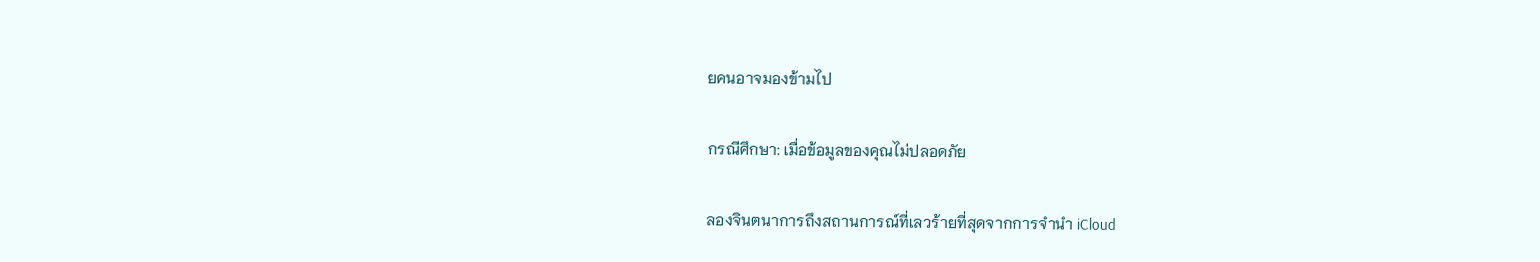ยคนอาจมองข้ามไป

กรณีศึกษา: เมื่อข้อมูลของคุณไม่ปลอดภัย

ลองจินตนาการถึงสถานการณ์ที่เลวร้ายที่สุดจากการจำนำ iCloud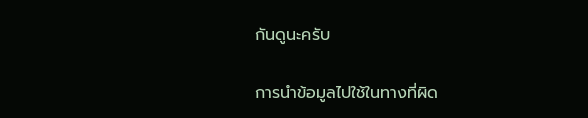กันดูนะครับ

การนำข้อมูลไปใช้ในทางที่ผิด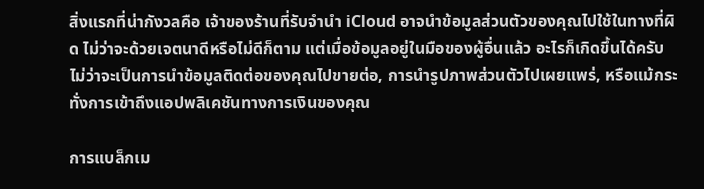สิ่งแรกที่น่ากังวลคือ เจ้าของร้านที่รับจำนำ iCloud อาจนำข้อมูลส่วนตัวของคุณไปใช้ในทางที่ผิด ไม่ว่าจะด้วยเจตนาดีหรือไม่ดีก็ตาม แต่เมื่อข้อมูลอยู่ในมือของผู้อื่นแล้ว อะไรก็เกิดขึ้นได้ครับ ไม่ว่าจะเป็นการนำข้อมูลติดต่อของคุณไปขายต่อ, การนำรูปภาพส่วนตัวไปเผยแพร่, หรือแม้กระทั่งการเข้าถึงแอปพลิเคชันทางการเงินของคุณ

การแบล็กเม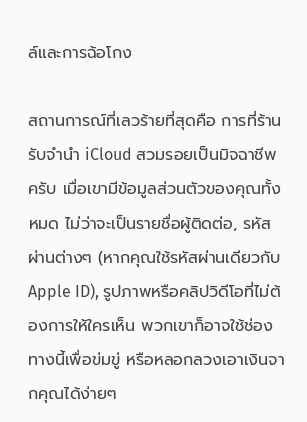ล์และการฉ้อโกง

สถานการณ์ที่เลวร้ายที่สุดคือ การที่ร้านรับจำนำ iCloud สวมรอยเป็นมิจฉาชีพครับ เมื่อเขามีข้อมูลส่วนตัวของคุณทั้งหมด ไม่ว่าจะเป็นรายชื่อผู้ติดต่อ, รหัสผ่านต่างๆ (หากคุณใช้รหัสผ่านเดียวกับ Apple ID), รูปภาพหรือคลิปวิดีโอที่ไม่ต้องการให้ใครเห็น พวกเขาก็อาจใช้ช่องทางนี้เพื่อข่มขู่ หรือหลอกลวงเอาเงินจากคุณได้ง่ายๆ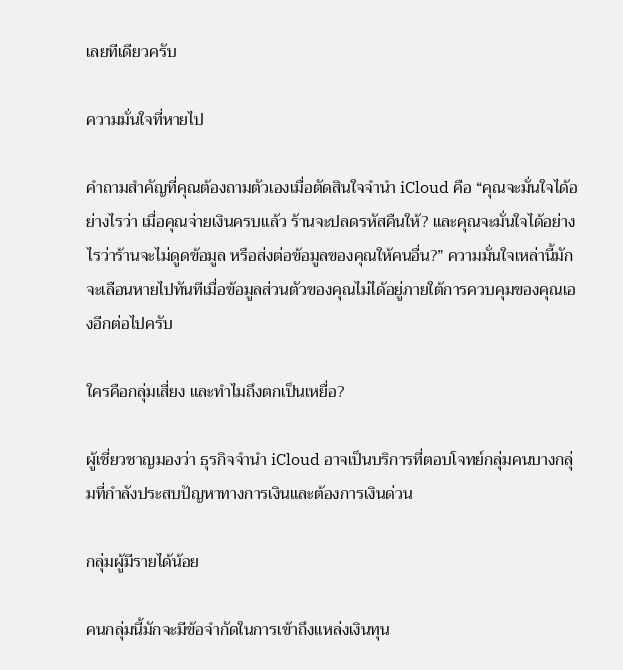เลยทีเดียวครับ

ความมั่นใจที่หายไป

คำถามสำคัญที่คุณต้องถามตัวเองเมื่อตัดสินใจจำนำ iCloud คือ “คุณจะมั่นใจได้อย่างไรว่า เมื่อคุณจ่ายเงินครบแล้ว ร้านจะปลดรหัสคืนให้? และคุณจะมั่นใจได้อย่างไรว่าร้านจะไม่ดูดข้อมูล หรือส่งต่อข้อมูลของคุณให้คนอื่น?” ความมั่นใจเหล่านี้มักจะเลือนหายไปทันทีเมื่อข้อมูลส่วนตัวของคุณไม่ได้อยู่ภายใต้การควบคุมของคุณเองอีกต่อไปครับ

ใครคือกลุ่มเสี่ยง และทำไมถึงตกเป็นเหยื่อ?

ผู้เชี่ยวชาญมองว่า ธุรกิจจำนำ iCloud อาจเป็นบริการที่ตอบโจทย์กลุ่มคนบางกลุ่มที่กำลังประสบปัญหาทางการเงินและต้องการเงินด่วน

กลุ่มผู้มีรายได้น้อย

คนกลุ่มนี้มักจะมีข้อจำกัดในการเข้าถึงแหล่งเงินทุน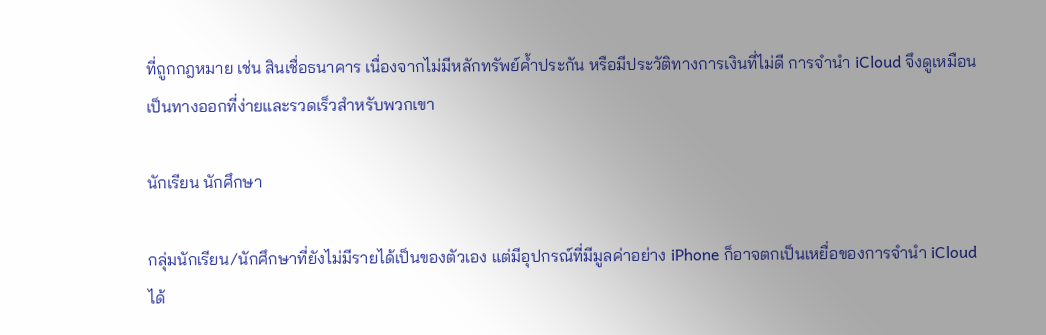ที่ถูกกฎหมาย เช่น สินเชื่อธนาคาร เนื่องจากไม่มีหลักทรัพย์ค้ำประกัน หรือมีประวัติทางการเงินที่ไม่ดี การจำนำ iCloud จึงดูเหมือนเป็นทางออกที่ง่ายและรวดเร็วสำหรับพวกเขา

นักเรียน นักศึกษา

กลุ่มนักเรียน/นักศึกษาที่ยังไม่มีรายได้เป็นของตัวเอง แต่มีอุปกรณ์ที่มีมูลค่าอย่าง iPhone ก็อาจตกเป็นเหยื่อของการจำนำ iCloud ได้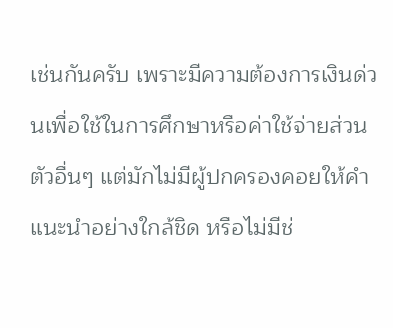เช่นกันครับ เพราะมีความต้องการเงินด่วนเพื่อใช้ในการศึกษาหรือค่าใช้จ่ายส่วนตัวอื่นๆ แต่มักไม่มีผู้ปกครองคอยให้คำแนะนำอย่างใกล้ชิด หรือไม่มีช่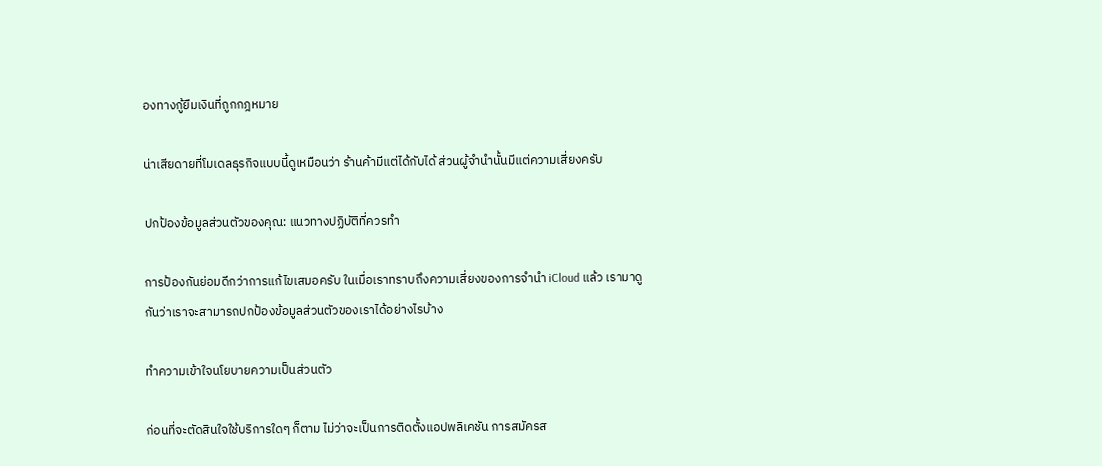องทางกู้ยืมเงินที่ถูกกฎหมาย

น่าเสียดายที่โมเดลธุรกิจแบบนี้ดูเหมือนว่า ร้านค้ามีแต่ได้กับได้ ส่วนผู้จำนำนั้นมีแต่ความเสี่ยงครับ

ปกป้องข้อมูลส่วนตัวของคุณ: แนวทางปฏิบัติที่ควรทำ

การป้องกันย่อมดีกว่าการแก้ไขเสมอครับ ในเมื่อเราทราบถึงความเสี่ยงของการจำนำ iCloud แล้ว เรามาดูกันว่าเราจะสามารถปกป้องข้อมูลส่วนตัวของเราได้อย่างไรบ้าง

ทำความเข้าใจนโยบายความเป็นส่วนตัว

ก่อนที่จะตัดสินใจใช้บริการใดๆ ก็ตาม ไม่ว่าจะเป็นการติดตั้งแอปพลิเคชัน การสมัครส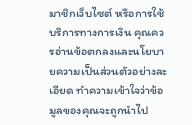มาชิกเว็บไซต์ หรือการใช้บริการทางการเงิน คุณควรอ่านข้อตกลงและนโยบายความเป็นส่วนตัวอย่างละเอียด ทำความเข้าใจว่าข้อมูลของคุณจะถูกนำไป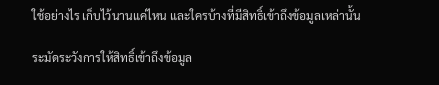ใช้อย่างไร เก็บไว้นานแค่ไหน และใครบ้างที่มีสิทธิ์เข้าถึงข้อมูลเหล่านั้น

ระมัดระวังการให้สิทธิ์เข้าถึงข้อมูล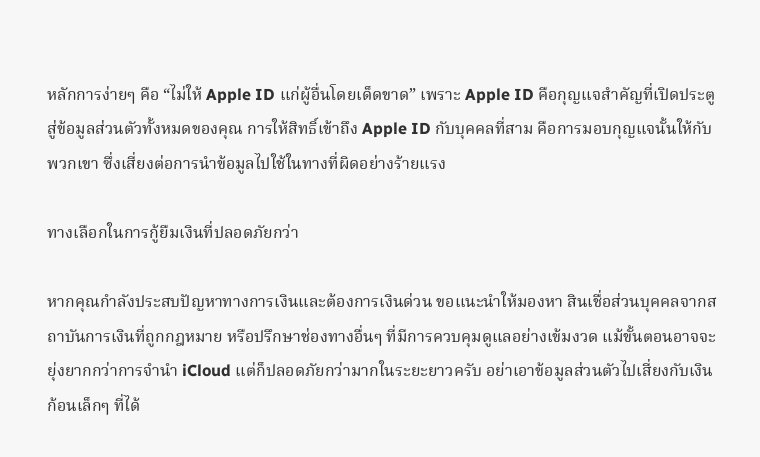หลักการง่ายๆ คือ “ไม่ให้ Apple ID แก่ผู้อื่นโดยเด็ดขาด” เพราะ Apple ID คือกุญแจสำคัญที่เปิดประตูสู่ข้อมูลส่วนตัวทั้งหมดของคุณ การให้สิทธิ์เข้าถึง Apple ID กับบุคคลที่สาม คือการมอบกุญแจนั้นให้กับพวกเขา ซึ่งเสี่ยงต่อการนำข้อมูลไปใช้ในทางที่ผิดอย่างร้ายแรง

ทางเลือกในการกู้ยืมเงินที่ปลอดภัยกว่า

หากคุณกำลังประสบปัญหาทางการเงินและต้องการเงินด่วน ขอแนะนำให้มองหา สินเชื่อส่วนบุคคลจากสถาบันการเงินที่ถูกกฎหมาย หรือปรึกษาช่องทางอื่นๆ ที่มีการควบคุมดูแลอย่างเข้มงวด แม้ขั้นตอนอาจจะยุ่งยากกว่าการจำนำ iCloud แต่ก็ปลอดภัยกว่ามากในระยะยาวครับ อย่าเอาข้อมูลส่วนตัวไปเสี่ยงกับเงินก้อนเล็กๆ ที่ได้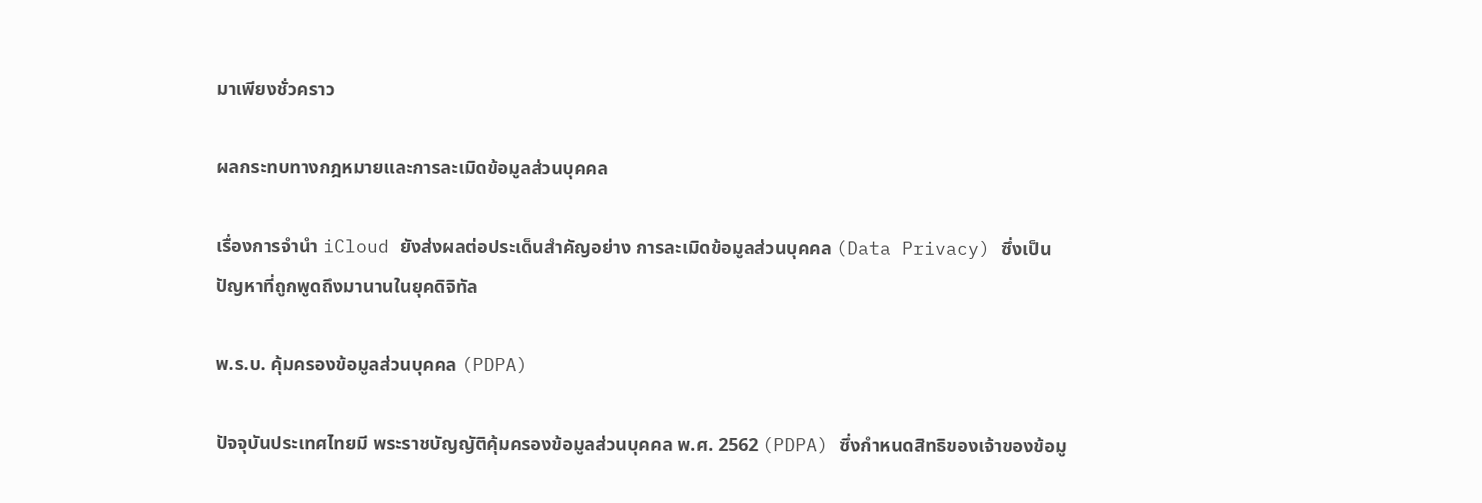มาเพียงชั่วคราว

ผลกระทบทางกฎหมายและการละเมิดข้อมูลส่วนบุคคล

เรื่องการจำนำ iCloud ยังส่งผลต่อประเด็นสำคัญอย่าง การละเมิดข้อมูลส่วนบุคคล (Data Privacy) ซึ่งเป็นปัญหาที่ถูกพูดถึงมานานในยุคดิจิทัล

พ.ร.บ. คุ้มครองข้อมูลส่วนบุคคล (PDPA)

ปัจจุบันประเทศไทยมี พระราชบัญญัติคุ้มครองข้อมูลส่วนบุคคล พ.ศ. 2562 (PDPA) ซึ่งกำหนดสิทธิของเจ้าของข้อมู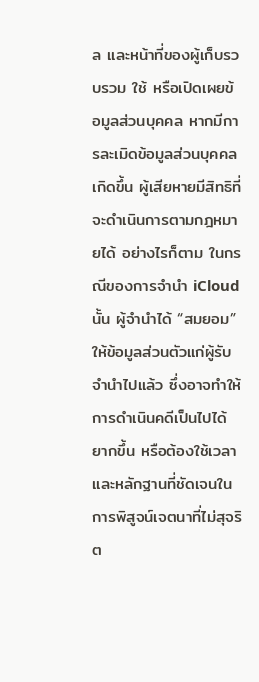ล และหน้าที่ของผู้เก็บรวบรวม ใช้ หรือเปิดเผยข้อมูลส่วนบุคคล หากมีการละเมิดข้อมูลส่วนบุคคลเกิดขึ้น ผู้เสียหายมีสิทธิที่จะดำเนินการตามกฎหมายได้ อย่างไรก็ตาม ในกรณีของการจำนำ iCloud นั้น ผู้จำนำได้ “สมยอม” ให้ข้อมูลส่วนตัวแก่ผู้รับจำนำไปแล้ว ซึ่งอาจทำให้การดำเนินคดีเป็นไปได้ยากขึ้น หรือต้องใช้เวลาและหลักฐานที่ชัดเจนในการพิสูจน์เจตนาที่ไม่สุจริต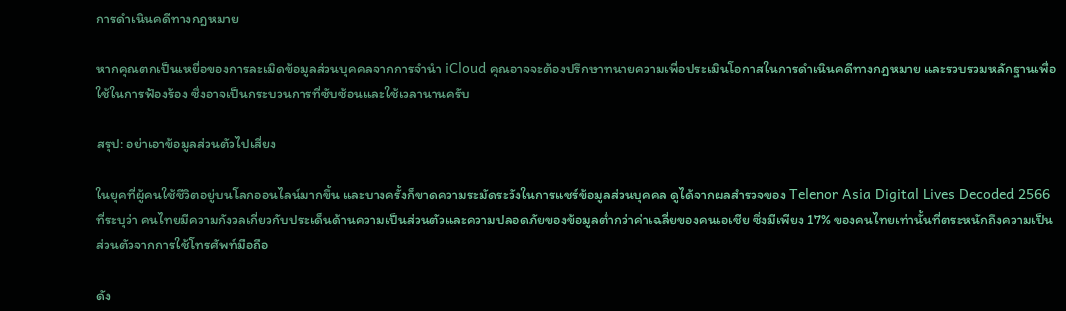การดำเนินคดีทางกฎหมาย

หากคุณตกเป็นเหยื่อของการละเมิดข้อมูลส่วนบุคคลจากการจำนำ iCloud คุณอาจจะต้องปรึกษาทนายความเพื่อประเมินโอกาสในการดำเนินคดีทางกฎหมาย และรวบรวมหลักฐานเพื่อใช้ในการฟ้องร้อง ซึ่งอาจเป็นกระบวนการที่ซับซ้อนและใช้เวลานานครับ

สรุป: อย่าเอาข้อมูลส่วนตัวไปเสี่ยง

ในยุคที่ผู้คนใช้ชีวิตอยู่บนโลกออนไลน์มากขึ้น และบางครั้งก็ขาดความระมัดระวังในการแชร์ข้อมูลส่วนบุคคล ดูได้จากผลสำรวจของ Telenor Asia Digital Lives Decoded 2566 ที่ระบุว่า คนไทยมีความกังวลเกี่ยวกับประเด็นด้านความเป็นส่วนตัวและความปลอดภัยของข้อมูลต่ำกว่าค่าเฉลี่ยของคนเอเชีย ซึ่งมีเพียง 17% ของคนไทยเท่านั้นที่ตระหนักถึงความเป็นส่วนตัวจากการใช้โทรศัพท์มือถือ

ดัง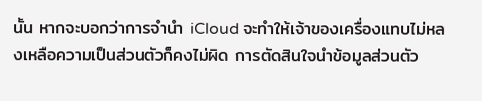นั้น หากจะบอกว่าการจำนำ iCloud จะทำให้เจ้าของเครื่องแทบไม่หลงเหลือความเป็นส่วนตัวก็คงไม่ผิด การตัดสินใจนำข้อมูลส่วนตัว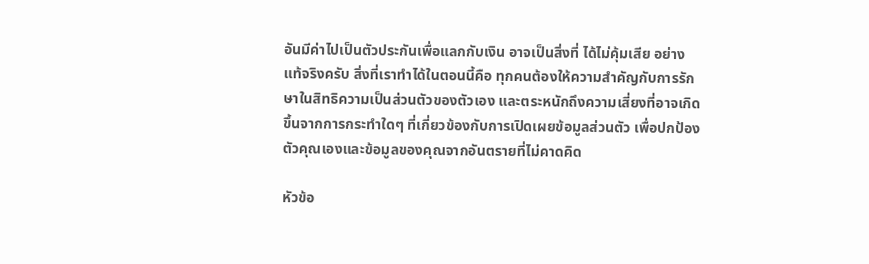อันมีค่าไปเป็นตัวประกันเพื่อแลกกับเงิน อาจเป็นสิ่งที่ ได้ไม่คุ้มเสีย อย่างแท้จริงครับ สิ่งที่เราทำได้ในตอนนี้คือ ทุกคนต้องให้ความสำคัญกับการรักษาในสิทธิความเป็นส่วนตัวของตัวเอง และตระหนักถึงความเสี่ยงที่อาจเกิดขึ้นจากการกระทำใดๆ ที่เกี่ยวข้องกับการเปิดเผยข้อมูลส่วนตัว เพื่อปกป้องตัวคุณเองและข้อมูลของคุณจากอันตรายที่ไม่คาดคิด

หัวข้อ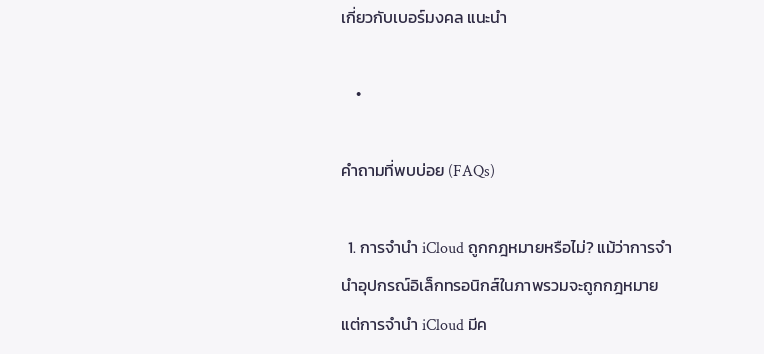เกี่ยวกับเบอร์มงคล แนะนำ

    •

คำถามที่พบบ่อย (FAQs)

  1. การจำนำ iCloud ถูกกฎหมายหรือไม่? แม้ว่าการจำนำอุปกรณ์อิเล็กทรอนิกส์ในภาพรวมจะถูกกฎหมาย แต่การจำนำ iCloud มีค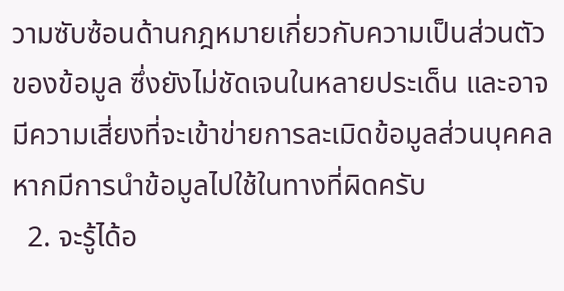วามซับซ้อนด้านกฎหมายเกี่ยวกับความเป็นส่วนตัวของข้อมูล ซึ่งยังไม่ชัดเจนในหลายประเด็น และอาจมีความเสี่ยงที่จะเข้าข่ายการละเมิดข้อมูลส่วนบุคคลหากมีการนำข้อมูลไปใช้ในทางที่ผิดครับ
  2. จะรู้ได้อ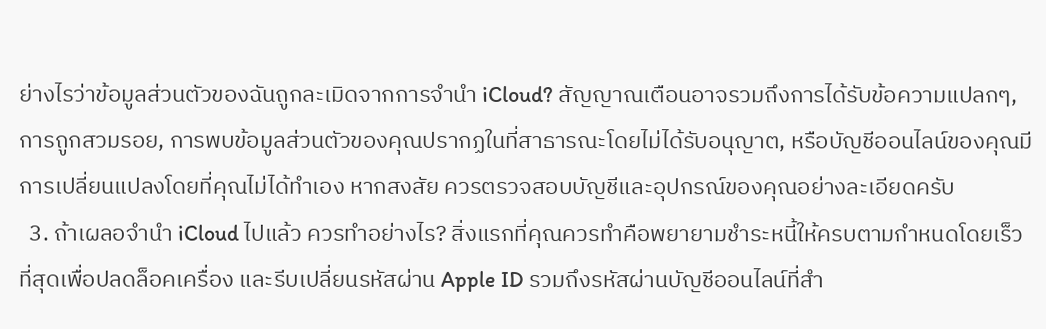ย่างไรว่าข้อมูลส่วนตัวของฉันถูกละเมิดจากการจำนำ iCloud? สัญญาณเตือนอาจรวมถึงการได้รับข้อความแปลกๆ, การถูกสวมรอย, การพบข้อมูลส่วนตัวของคุณปรากฏในที่สาธารณะโดยไม่ได้รับอนุญาต, หรือบัญชีออนไลน์ของคุณมีการเปลี่ยนแปลงโดยที่คุณไม่ได้ทำเอง หากสงสัย ควรตรวจสอบบัญชีและอุปกรณ์ของคุณอย่างละเอียดครับ
  3. ถ้าเผลอจำนำ iCloud ไปแล้ว ควรทำอย่างไร? สิ่งแรกที่คุณควรทำคือพยายามชำระหนี้ให้ครบตามกำหนดโดยเร็วที่สุดเพื่อปลดล็อคเครื่อง และรีบเปลี่ยนรหัสผ่าน Apple ID รวมถึงรหัสผ่านบัญชีออนไลน์ที่สำ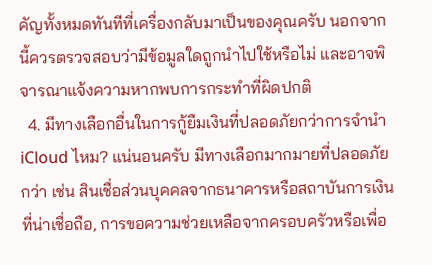คัญทั้งหมดทันทีที่เครื่องกลับมาเป็นของคุณครับ นอกจากนี้ควรตรวจสอบว่ามีข้อมูลใดถูกนำไปใช้หรือไม่ และอาจพิจารณาแจ้งความหากพบการกระทำที่ผิดปกติ
  4. มีทางเลือกอื่นในการกู้ยืมเงินที่ปลอดภัยกว่าการจำนำ iCloud ไหม? แน่นอนครับ มีทางเลือกมากมายที่ปลอดภัยกว่า เช่น สินเชื่อส่วนบุคคลจากธนาคารหรือสถาบันการเงินที่น่าเชื่อถือ, การขอความช่วยเหลือจากครอบครัวหรือเพื่อ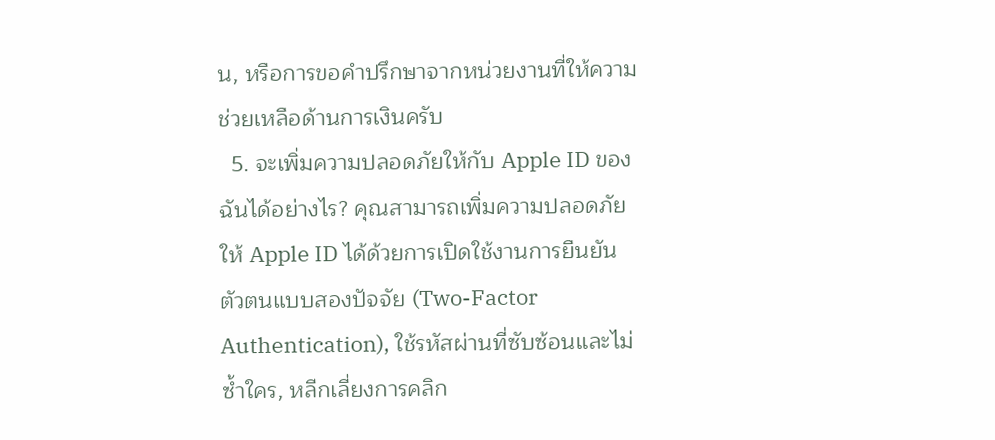น, หรือการขอคำปรึกษาจากหน่วยงานที่ให้ความช่วยเหลือด้านการเงินครับ
  5. จะเพิ่มความปลอดภัยให้กับ Apple ID ของฉันได้อย่างไร? คุณสามารถเพิ่มความปลอดภัยให้ Apple ID ได้ด้วยการเปิดใช้งานการยืนยันตัวตนแบบสองปัจจัย (Two-Factor Authentication), ใช้รหัสผ่านที่ซับซ้อนและไม่ซ้ำใคร, หลีกเลี่ยงการคลิก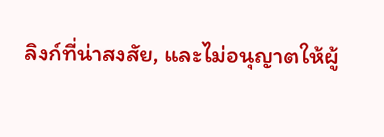ลิงก์ที่น่าสงสัย, และไม่อนุญาตให้ผู้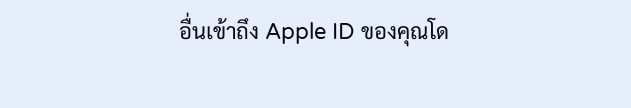อื่นเข้าถึง Apple ID ของคุณโด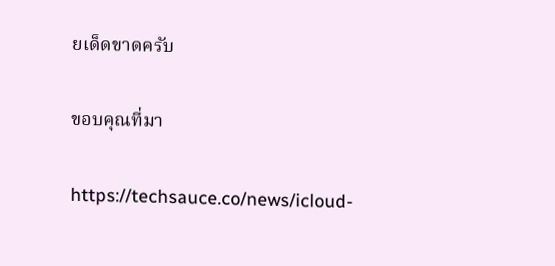ยเด็ดขาดครับ

ขอบคุณที่มา

https://techsauce.co/news/icloud-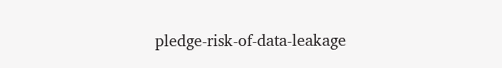pledge-risk-of-data-leakage